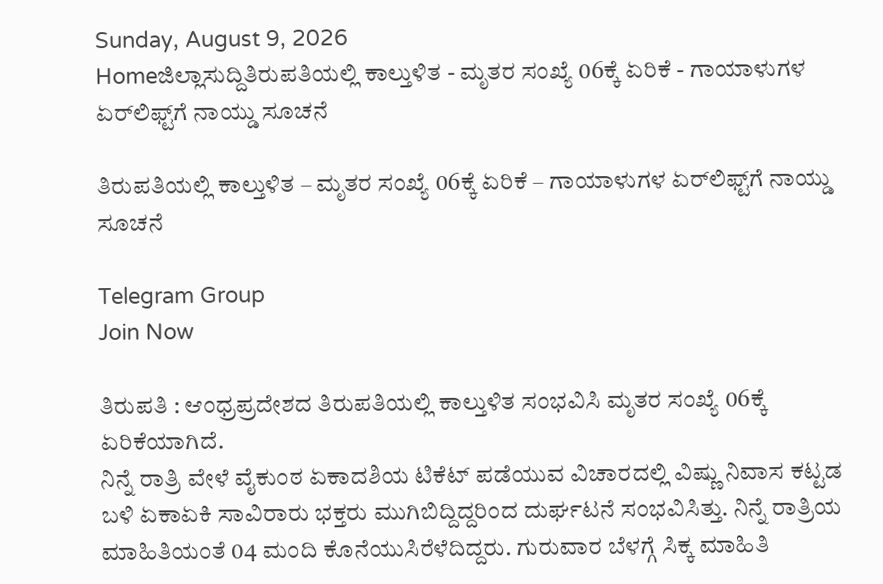Sunday, August 9, 2026
Homeಜಿಲ್ಲಾಸುದ್ದಿತಿರುಪತಿಯಲ್ಲಿ ಕಾಲ್ತುಳಿತ - ಮೃತರ ಸಂಖ್ಯೆ 06ಕ್ಕೆ ಏರಿಕೆ - ಗಾಯಾಳುಗಳ ಏರ್‌ಲಿಫ್ಟ್‌ಗೆ ನಾಯ್ಡು ಸೂಚನೆ

ತಿರುಪತಿಯಲ್ಲಿ ಕಾಲ್ತುಳಿತ – ಮೃತರ ಸಂಖ್ಯೆ 06ಕ್ಕೆ ಏರಿಕೆ – ಗಾಯಾಳುಗಳ ಏರ್‌ಲಿಫ್ಟ್‌ಗೆ ನಾಯ್ಡು ಸೂಚನೆ

Telegram Group
Join Now

ತಿರುಪತಿ : ಆಂಧ್ರಪ್ರದೇಶದ ತಿರುಪತಿಯಲ್ಲಿ ಕಾಲ್ತುಳಿತ ಸಂಭವಿಸಿ ಮೃತರ ಸಂಖ್ಯೆ 06ಕ್ಕೆ ಏರಿಕೆಯಾಗಿದೆ.
ನಿನ್ನೆ ರಾತ್ರಿ ವೇಳೆ ವೈಕುಂಠ ಏಕಾದಶಿಯ ಟಿಕೆಟ್‌ ಪಡೆಯುವ ವಿಚಾರದಲ್ಲಿ ವಿಷ್ಣು ನಿವಾಸ ಕಟ್ಟಡ ಬಳಿ ಏಕಾಏಕಿ ಸಾವಿರಾರು ಭಕ್ತರು ಮುಗಿಬಿದ್ದಿದ್ದರಿಂದ ದುರ್ಘಟನೆ ಸಂಭವಿಸಿತ್ತು. ನಿನ್ನೆ ರಾತ್ರಿಯ ಮಾಹಿತಿಯಂತೆ 04 ಮಂದಿ ಕೊನೆಯುಸಿರೆಳೆದಿದ್ದರು. ಗುರುವಾರ ಬೆಳಗ್ಗೆ ಸಿಕ್ಕ ಮಾಹಿತಿ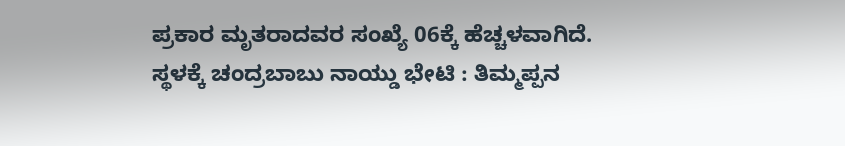ಪ್ರಕಾರ ಮೃತರಾದವರ ಸಂಖ್ಯೆ 06ಕ್ಕೆ ಹೆಚ್ಚಳವಾಗಿದೆ.
ಸ್ಥಳಕ್ಕೆ ಚಂದ್ರಬಾಬು ನಾಯ್ಡು ಭೇಟಿ : ತಿಮ್ಮಪ್ಪನ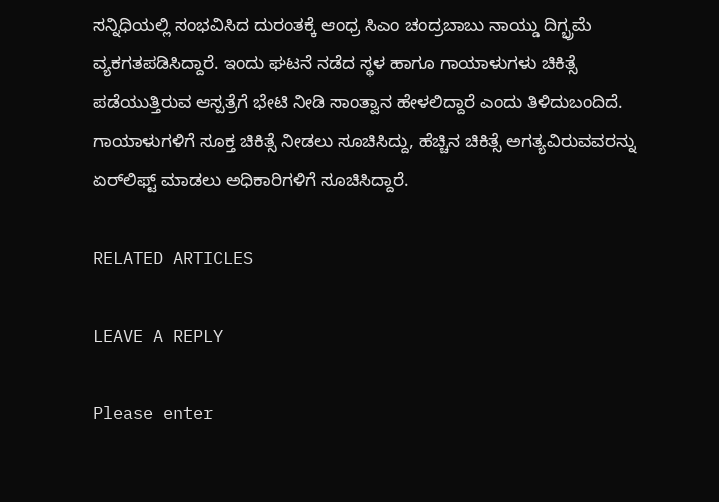ಸನ್ನಿಧಿಯಲ್ಲಿ ಸಂಭವಿಸಿದ ದುರಂತಕ್ಕೆ ಆಂಧ್ರ ಸಿಎಂ ಚಂದ್ರಬಾಬು ನಾಯ್ಡು ದಿಗ್ಭ್ರಮೆ ವ್ಯಕಗತಪಡಿಸಿದ್ದಾರೆ. ಇಂದು ಘಟನೆ ನಡೆದ ಸ್ಥಳ ಹಾಗೂ ಗಾಯಾಳುಗಳು ಚಿಕಿತ್ಸೆ ಪಡೆಯುತ್ತಿರುವ ಆಸ್ಪತ್ರೆಗೆ ಭೇಟಿ ನೀಡಿ ಸಾಂತ್ವಾನ ಹೇಳಲಿದ್ದಾರೆ ಎಂದು ತಿಳಿದುಬಂದಿದೆ. ಗಾಯಾಳುಗಳಿಗೆ ಸೂಕ್ತ ಚಿಕಿತ್ಸೆ ನೀಡಲು ಸೂಚಿಸಿದ್ದು, ಹೆಚ್ಚಿನ ಚಿಕಿತ್ಸೆ ಅಗತ್ಯವಿರುವವರನ್ನು ಏರ್‌ಲಿಫ್ಟ್‌ ಮಾಡಲು ಅಧಿಕಾರಿಗಳಿಗೆ ಸೂಚಿಸಿದ್ದಾರೆ.

RELATED ARTICLES

LEAVE A REPLY

Please enter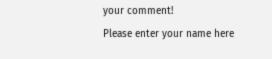your comment!
Please enter your name here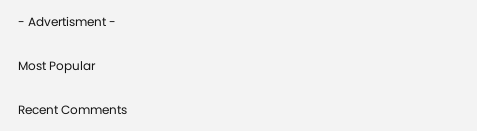- Advertisment -

Most Popular

Recent Comments